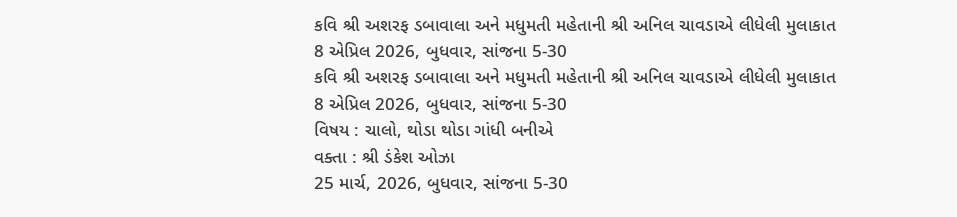કવિ શ્રી અશરફ ડબાવાલા અને મધુમતી મહેતાની શ્રી અનિલ ચાવડાએ લીધેલી મુલાકાત
8 એપ્રિલ 2026, બુધવાર, સાંજના 5-30
કવિ શ્રી અશરફ ડબાવાલા અને મધુમતી મહેતાની શ્રી અનિલ ચાવડાએ લીધેલી મુલાકાત
8 એપ્રિલ 2026, બુધવાર, સાંજના 5-30
વિષય : ચાલો, થોડા થોડા ગાંધી બનીએ
વક્તા : શ્રી ડંકેશ ઓઝા
25 માર્ચ, 2026, બુધવાર, સાંજના 5-30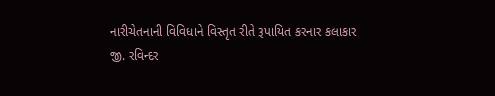નારીચેતનાની વિવિધાને વિસ્તૃત રીતે રૂપાયિત કરનાર કલાકાર
જી. રવિન્દર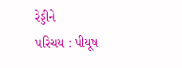રેડ્ડીને
પરિચય : પીયૂષ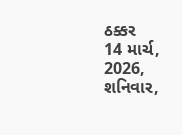ઠક્કર
14 માર્ચ, 2026, શનિવાર,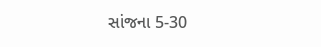સાંજના 5-30